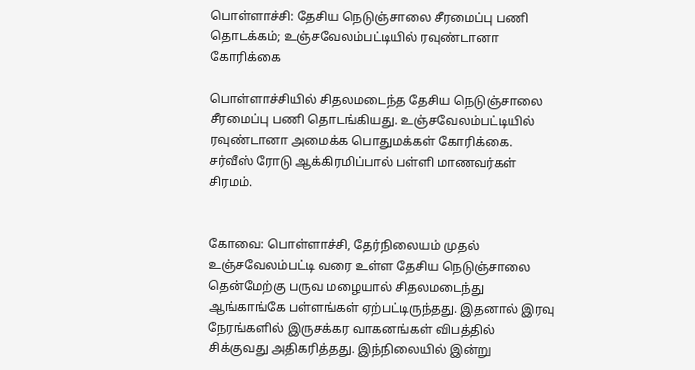பொள்ளாச்சி: தேசிய நெடுஞ்சாலை சீரமைப்பு பணி தொடக்கம்; உஞ்சவேலம்பட்டியில் ரவுண்டானா கோரிக்கை

பொள்ளாச்சியில் சிதலமடைந்த தேசிய நெடுஞ்சாலை சீரமைப்பு பணி தொடங்கியது. உஞ்சவேலம்பட்டியில் ரவுண்டானா அமைக்க பொதுமக்கள் கோரிக்கை. சர்வீஸ் ரோடு ஆக்கிரமிப்பால் பள்ளி மாணவர்கள் சிரமம்.


கோவை: பொள்ளாச்சி, தேர்நிலையம் முதல் உஞ்சவேலம்பட்டி வரை உள்ள தேசிய நெடுஞ்சாலை தென்மேற்கு பருவ மழையால் சிதலமடைந்து ஆங்காங்கே பள்ளங்கள் ஏற்பட்டிருந்தது. இதனால் இரவு நேரங்களில் இருசக்கர வாகனங்கள் விபத்தில் சிக்குவது அதிகரித்தது. இந்நிலையில் இன்று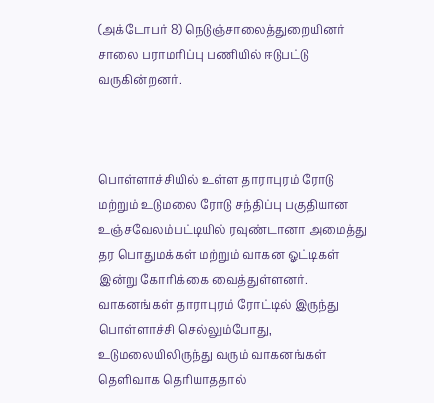(அக்டோபர் 8) நெடுஞ்சாலைத்துறையினர் சாலை பராமரிப்பு பணியில் ஈடுபட்டு வருகின்றனர்.



பொள்ளாச்சியில் உள்ள தாராபுரம் ரோடு மற்றும் உடுமலை ரோடு சந்திப்பு பகுதியான உஞ்சவேலம்பட்டியில் ரவுண்டானா அமைத்து தர பொதுமக்கள் மற்றும் வாகன ஓட்டிகள் இன்று கோரிக்கை வைத்துள்ளனர். வாகனங்கள் தாராபுரம் ரோட்டில் இருந்து பொள்ளாச்சி செல்லும்போது, உடுமலையிலிருந்து வரும் வாகனங்கள் தெளிவாக தெரியாததால்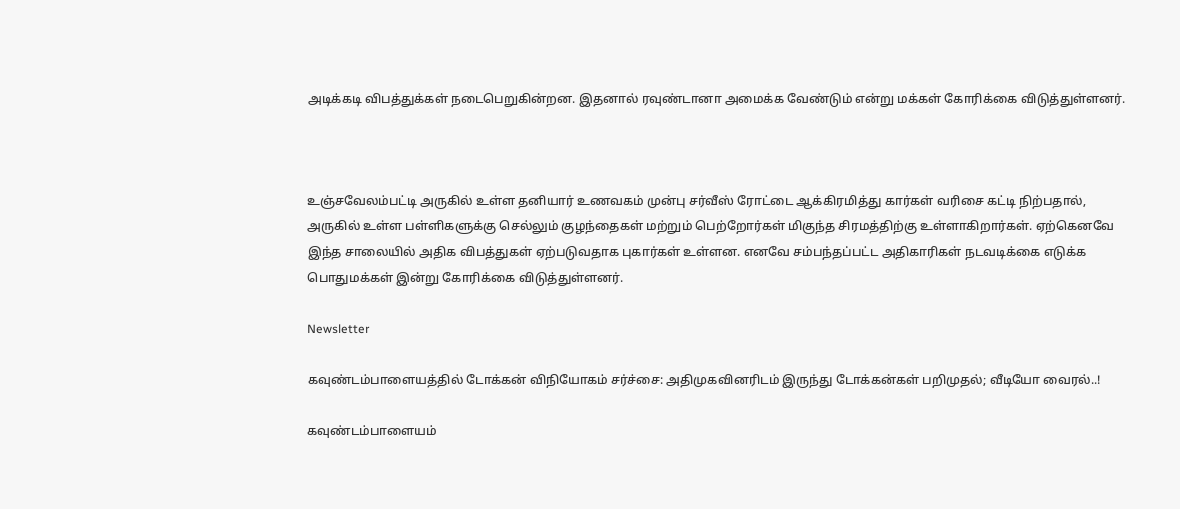அடிக்கடி விபத்துக்கள் நடைபெறுகின்றன. இதனால் ரவுண்டானா அமைக்க வேண்டும் என்று மக்கள் கோரிக்கை விடுத்துள்ளனர்.



உஞ்சவேலம்பட்டி அருகில் உள்ள தனியார் உணவகம் முன்பு சர்வீஸ் ரோட்டை ஆக்கிரமித்து கார்கள் வரிசை கட்டி நிற்பதால், அருகில் உள்ள பள்ளிகளுக்கு செல்லும் குழந்தைகள் மற்றும் பெற்றோர்கள் மிகுந்த சிரமத்திற்கு உள்ளாகிறார்கள். ஏற்கெனவே இந்த சாலையில் அதிக விபத்துகள் ஏற்படுவதாக புகார்கள் உள்ளன. எனவே சம்பந்தப்பட்ட அதிகாரிகள் நடவடிக்கை எடுக்க பொதுமக்கள் இன்று கோரிக்கை விடுத்துள்ளனர்.

Newsletter

கவுண்டம்பாளையத்தில் டோக்கன் விநியோகம் சர்ச்சை: அதிமுகவினரிடம் இருந்து டோக்கன்கள் பறிமுதல்; வீடியோ வைரல்..!

கவுண்டம்பாளையம்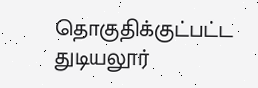தொகுதிக்குட்பட்ட துடியலூர்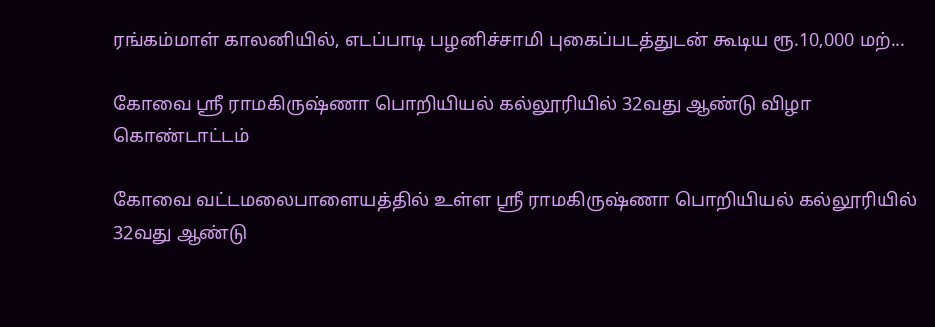ரங்கம்மாள் காலனியில், எடப்பாடி பழனிச்சாமி புகைப்படத்துடன் கூடிய ரூ.10,000 மற்...

கோவை ஸ்ரீ ராமகிருஷ்ணா பொறியியல் கல்லூரியில் 32வது ஆண்டு விழா கொண்டாட்டம்

கோவை வட்டமலைபாளையத்தில் உள்ள ஸ்ரீ ராமகிருஷ்ணா பொறியியல் கல்லூரியில் 32வது ஆண்டு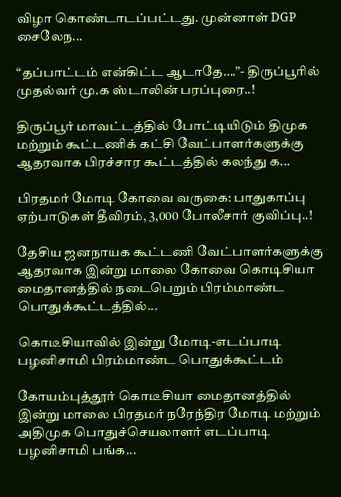விழா கொண்டாடப்பட்டது. முன்னாள் DGP சைலேந...

“தப்பாட்டம் என்கிட்ட ஆடாதே….”- திருப்பூரில் முதல்வர் மு.க ஸ்டாலின் பரப்புரை..!

திருப்பூர் மாவட்டத்தில் போட்டியிடும் திமுக மற்றும் கூட்டணிக் கட்சி வேட்பாளர்களுக்கு ஆதரவாக பிரச்சார கூட்டத்தில் கலந்து க...

பிரதமர் மோடி கோவை வருகை: பாதுகாப்பு ஏற்பாடுகள் தீவிரம், 3,000 போலீசார் குவிப்பு..!

தேசிய ஜனநாயக கூட்டணி வேட்பாளர்களுக்கு ஆதரவாக இன்று மாலை கோவை கொடிசியா மைதானத்தில் நடைபெறும் பிரம்மாண்ட பொதுக்கூட்டத்தில்...

கொடீசியாவில் இன்று மோடி-எடப்பாடி பழனிசாமி பிரம்மாண்ட பொதுக்கூட்டம்

கோயம்புத்தூர் கொடீசியா மைதானத்தில் இன்று மாலை பிரதமர் நரேந்திர மோடி மற்றும் அதிமுக பொதுச்செயலாளர் எடப்பாடி பழனிசாமி பங்க...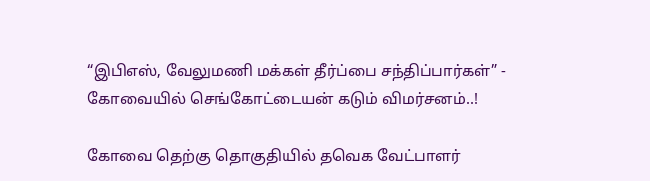“இபிஎஸ், வேலுமணி மக்கள் தீர்ப்பை சந்திப்பார்கள்” - கோவையில் செங்கோட்டையன் கடும் விமர்சனம்..!

கோவை தெற்கு தொகுதியில் தவெக வேட்பாளர்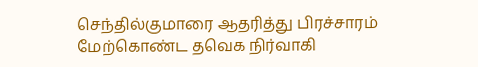செந்தில்குமாரை ஆதரித்து பிரச்சாரம் மேற்கொண்ட தவெக நிர்வாகி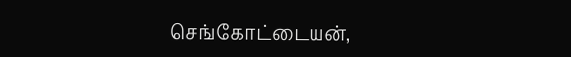செங்கோட்டையன்,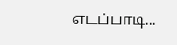எடப்பாடி...